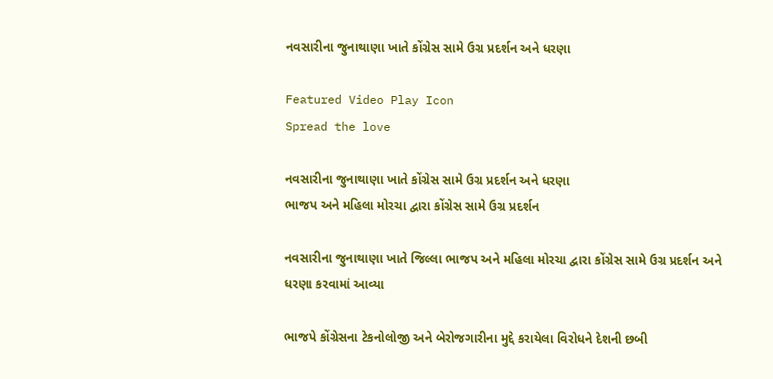નવસારીના જુનાથાણા ખાતે કોંગ્રેસ સામે ઉગ્ર પ્રદર્શન અને ધરણા

Featured Video Play Icon
Spread the love

નવસારીના જુનાથાણા ખાતે કોંગ્રેસ સામે ઉગ્ર પ્રદર્શન અને ધરણા
ભાજપ અને મહિલા મોરચા દ્વારા કોંગ્રેસ સામે ઉગ્ર પ્રદર્શન

નવસારીના જુનાથાણા ખાતે જિલ્લા ભાજપ અને મહિલા મોરચા દ્વારા કોંગ્રેસ સામે ઉગ્ર પ્રદર્શન અને ધરણા કરવામાં આવ્યા

ભાજપે કોંગ્રેસના ટેકનોલોજી અને બેરોજગારીના મુદ્દે કરાયેલા વિરોધને દેશની છબી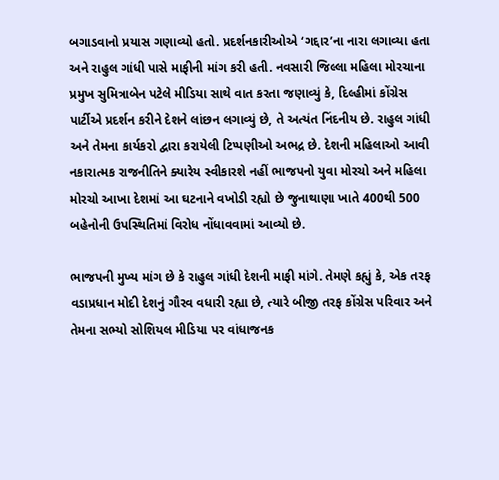બગાડવાનો પ્રયાસ ગણાવ્યો હતો. પ્રદર્શનકારીઓએ ‘ગદ્દાર’ના નારા લગાવ્યા હતા અને રાહુલ ગાંધી પાસે માફીની માંગ કરી હતી. નવસારી જિલ્લા મહિલા મોરચાના પ્રમુખ સુમિત્રાબેન પટેલે મીડિયા સાથે વાત કરતા જણાવ્યું કે, દિલ્હીમાં કોંગ્રેસ પાર્ટીએ પ્રદર્શન કરીને દેશને લાંછન લગાવ્યું છે, તે અત્યંત નિંદનીય છે. રાહુલ ગાંધી અને તેમના કાર્યકરો દ્વારા કરાયેલી ટિપ્પણીઓ અભદ્ર છે. દેશની મહિલાઓ આવી નકારાત્મક રાજનીતિને ક્યારેય સ્વીકારશે નહીં ભાજપનો યુવા મોરચો અને મહિલા મોરચો આખા દેશમાં આ ઘટનાને વખોડી રહ્યો છે જુનાથાણા ખાતે 400થી 500 બહેનોની ઉપસ્થિતિમાં વિરોધ નોંધાવવામાં આવ્યો છે.

ભાજપની મુખ્ય માંગ છે કે રાહુલ ગાંધી દેશની માફી માંગે. તેમણે કહ્યું કે, એક તરફ વડાપ્રધાન મોદી દેશનું ગૌરવ વધારી રહ્યા છે, ત્યારે બીજી તરફ કોંગ્રેસ પરિવાર અને તેમના સભ્યો સોશિયલ મીડિયા પર વાંધાજનક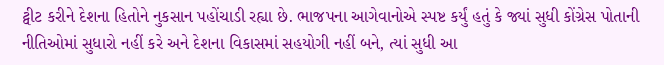ટ્વીટ કરીને દેશના હિતોને નુકસાન પહોંચાડી રહ્યા છે. ભાજપના આગેવાનોએ સ્પષ્ટ કર્યું હતું કે જ્યાં સુધી કોંગ્રેસ પોતાની નીતિઓમાં સુધારો નહીં કરે અને દેશના વિકાસમાં સહયોગી નહીં બને, ત્યાં સુધી આ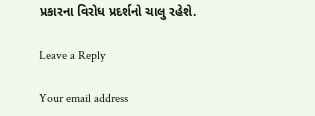પ્રકારના વિરોધ પ્રદર્શનો ચાલુ રહેશે.

Leave a Reply

Your email address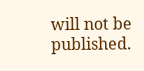will not be published.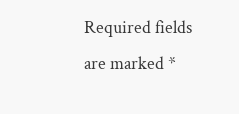Required fields are marked *